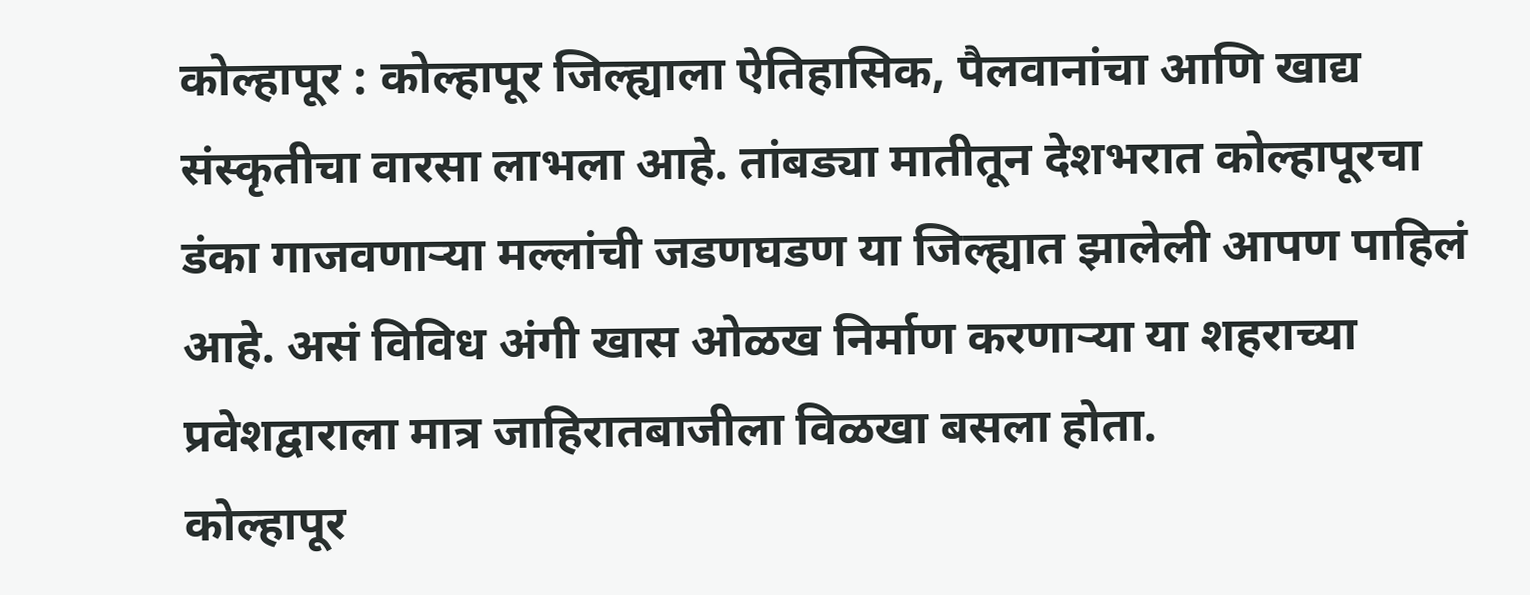कोल्हापूर : कोल्हापूर जिल्ह्याला ऐतिहासिक, पैलवानांचा आणि खाद्य संस्कृतीचा वारसा लाभला आहे. तांबड्या मातीतून देशभरात कोल्हापूरचा डंका गाजवणाऱ्या मल्लांची जडणघडण या जिल्ह्यात झालेली आपण पाहिलं आहे. असं विविध अंगी खास ओळख निर्माण करणाऱ्या या शहराच्या प्रवेशद्वाराला मात्र जाहिरातबाजीला विळखा बसला होता.
कोल्हापूर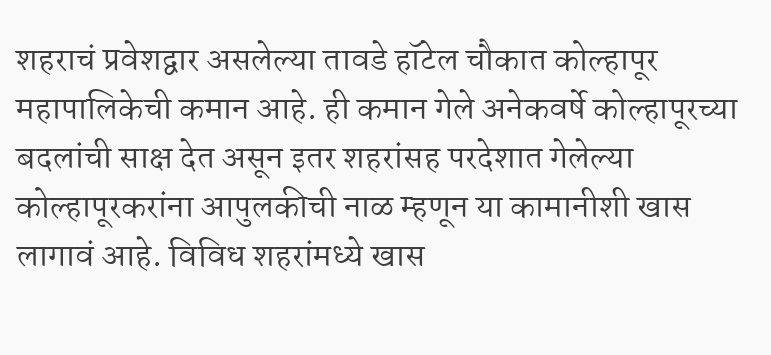शहराचं प्रवेशद्वार असलेल्या तावडे हॉटेल चौकात कोल्हापूर महापालिकेची कमान आहे. ही कमान गेले अनेकवर्षे कोल्हापूरच्या बदलांची साक्ष देत असून इतर शहरांसह परदेशात गेलेल्या कोल्हापूरकरांना आपुलकीची नाळ म्हणून या कामानीशी खास लागावं आहे. विविध शहरांमध्ये खास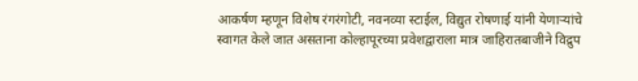आकर्षण म्हणून विशेष रंगरंगोटी, नवनव्या स्टाईल, विद्युत रोषणाई यांनी येणाऱ्यांचे स्वागत केले जात असताना कोल्हापूरच्या प्रवेशद्वाराला मात्र जाहिरातबाजीने विद्रुप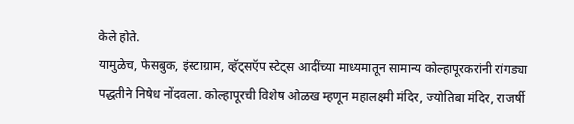केले होते.
यामुळेच, फेसबुक, इंस्टाग्राम, व्हॅट्सऍप स्टेट्स आदींच्या माध्यमातून सामान्य कोल्हापूरकरांनी रांगड्या पद्धतीने निषेध नोंदवला. कोल्हापूरची विशेष ओळख म्हणून महालक्ष्मी मंदिर, ज्योतिबा मंदिर, राजर्षी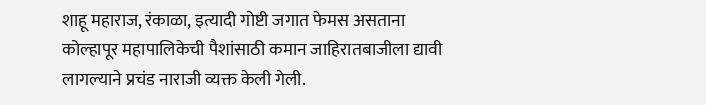शाहू महाराज, रंकाळा, इत्यादी गोष्टी जगात फेमस असताना कोल्हापूर महापालिकेची पैशांसाठी कमान जाहिरातबाजीला द्यावी लागल्याने प्रचंड नाराजी व्यक्त केली गेली.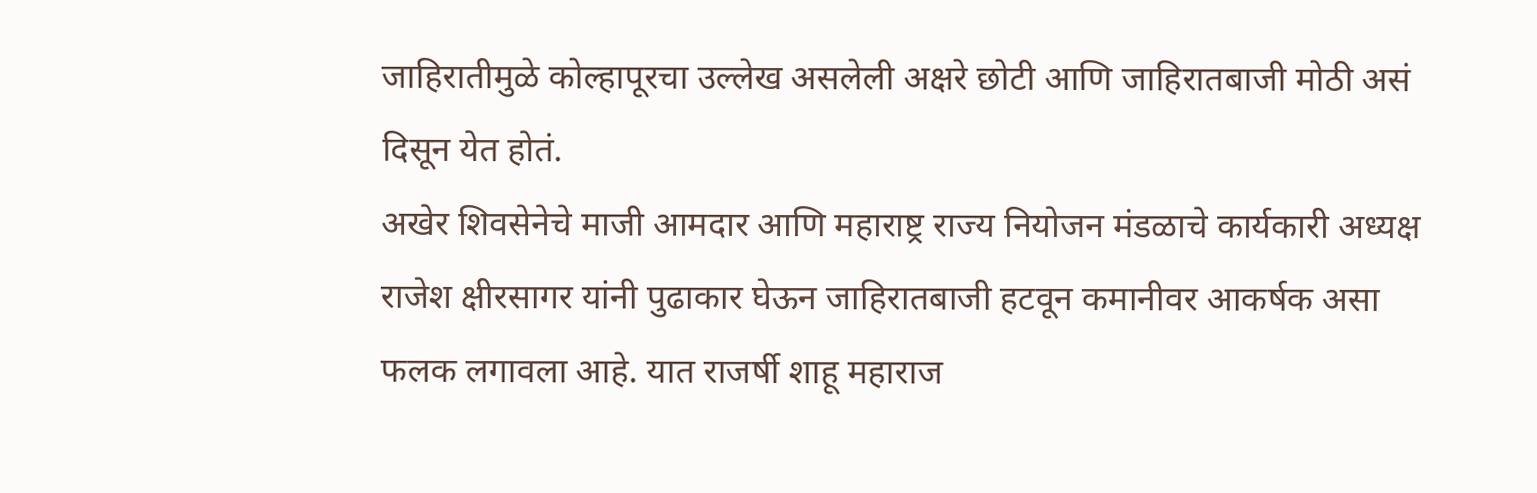जाहिरातीमुळे कोल्हापूरचा उल्लेख असलेली अक्षरे छोटी आणि जाहिरातबाजी मोठी असं दिसून येत होतं.
अखेर शिवसेनेचे माजी आमदार आणि महाराष्ट्र राज्य नियोजन मंडळाचे कार्यकारी अध्यक्ष राजेश क्षीरसागर यांनी पुढाकार घेऊन जाहिरातबाजी हटवून कमानीवर आकर्षक असा फलक लगावला आहे. यात राजर्षी शाहू महाराज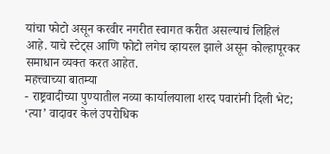यांचा फोटो असून करवीर नगरीत स्वागत करीत असल्याचं लिहिलं आहे. याचे स्टेट्स आणि फोटो लगेच व्हायरल झाले असून कोल्हापूरकर समाधान व्यक्त करत आहेत.
महत्त्वाच्या बातम्या
- राष्ट्रवादीच्या पुण्यातील नव्या कार्यालयाला शरद पवारांनी दिली भेट; ‘त्या’ वादावर केलं उपरोधिक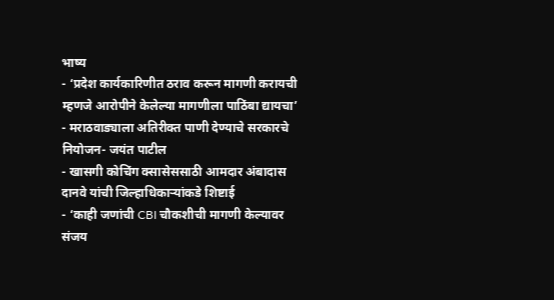भाष्य
- ‘प्रदेश कार्यकारिणीत ठराव करून मागणी करायची म्हणजे आरोपीने केलेल्या मागणीला पाठिंबा द्यायचा’
- मराठवाड्याला अतिरीक्त पाणी देण्याचे सरकारचे नियोजन- जयंत पाटील
- खासगी कोचिंग क्सासेससाठी आमदार अंबादास दानवे यांची जिल्हाधिकाऱ्यांकडे शिष्टाई
- ‘काही जणांची CBI चौकशीची मागणी केल्यावर संजय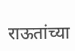राऊतांच्या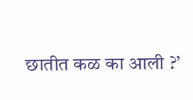छातीत कळ का आली ?’